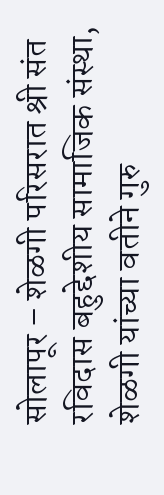सोलापूर – शेळगी परिसरात श्री संत रविदास बहुद्देशीय सामाजिक संस्था, शेळगी यांच्या वतीने गुरु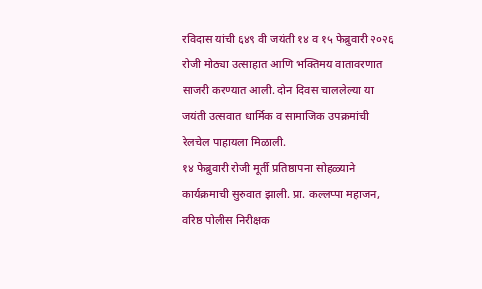रविदास यांची ६४९ वी जयंती १४ व १५ फेब्रुवारी २०२६ रोजी मोठ्या उत्साहात आणि भक्तिमय वातावरणात साजरी करण्यात आली. दोन दिवस चाललेल्या या जयंती उत्सवात धार्मिक व सामाजिक उपक्रमांची रेलचेल पाहायला मिळाली.
१४ फेब्रुवारी रोजी मूर्ती प्रतिष्ठापना सोहळ्याने कार्यक्रमाची सुरुवात झाली. प्रा. कल्लप्पा महाजन, वरिष्ठ पोलीस निरीक्षक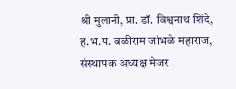श्री मुलानी, प्रा. डॉ. विश्वनाथ शिंदे, ह.भ.प. बळीराम जांभळे महाराज, संस्थापक अध्यक्ष मेजर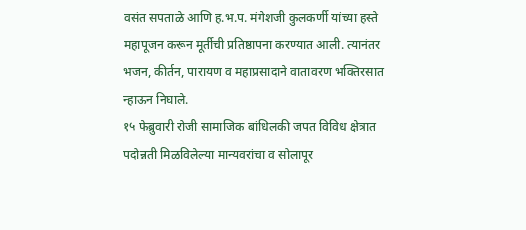वसंत सपताळे आणि ह.भ.प. मंगेशजी कुलकर्णी यांच्या हस्ते महापूजन करून मूर्तीची प्रतिष्ठापना करण्यात आली. त्यानंतर भजन, कीर्तन, पारायण व महाप्रसादाने वातावरण भक्तिरसात न्हाऊन निघाले.
१५ फेब्रुवारी रोजी सामाजिक बांधिलकी जपत विविध क्षेत्रात पदोन्नती मिळविलेल्या मान्यवरांचा व सोलापूर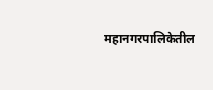महानगरपालिकेतील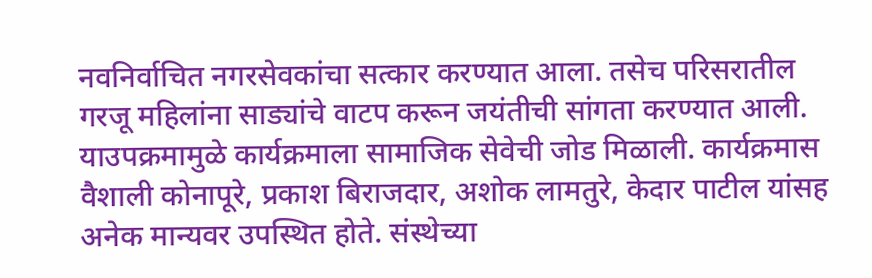नवनिर्वाचित नगरसेवकांचा सत्कार करण्यात आला. तसेच परिसरातील गरजू महिलांना साड्यांचे वाटप करून जयंतीची सांगता करण्यात आली. याउपक्रमामुळे कार्यक्रमाला सामाजिक सेवेची जोड मिळाली. कार्यक्रमास वैशाली कोनापूरे, प्रकाश बिराजदार, अशोक लामतुरे, केदार पाटील यांसह अनेक मान्यवर उपस्थित होते. संस्थेच्या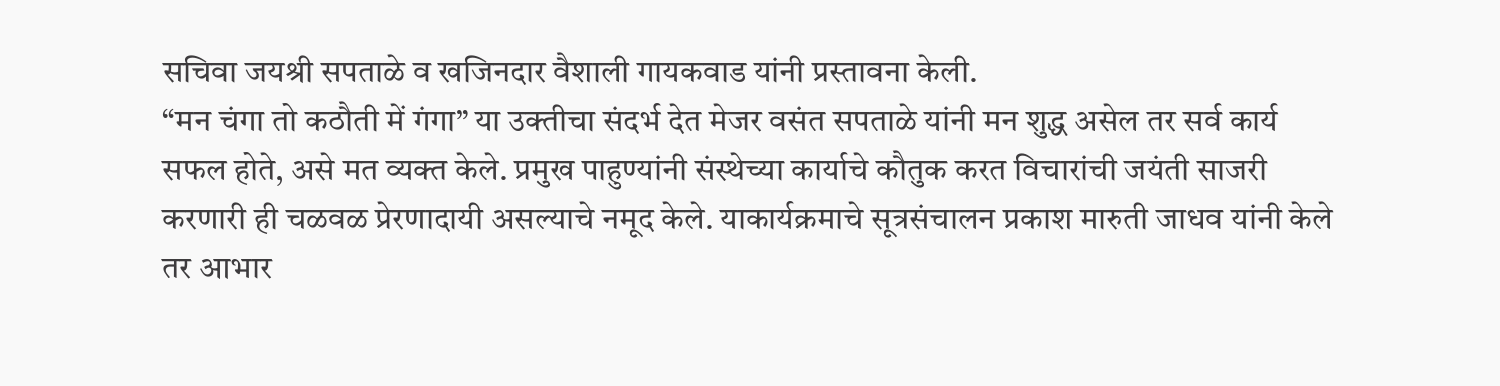सचिवा जयश्री सपताळे व खजिनदार वैशाली गायकवाड यांनी प्रस्तावना केली.
“मन चंगा तो कठौती में गंगा” या उक्तीचा संदर्भ देत मेजर वसंत सपताळे यांनी मन शुद्ध असेल तर सर्व कार्य सफल होते, असे मत व्यक्त केले. प्रमुख पाहुण्यांनी संस्थेच्या कार्याचे कौतुक करत विचारांची जयंती साजरी करणारी ही चळवळ प्रेरणादायी असल्याचे नमूद केले. याकार्यक्रमाचे सूत्रसंचालन प्रकाश मारुती जाधव यांनी केले तर आभार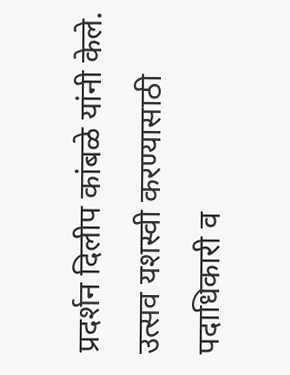प्रदर्शन दिलीप कांबळे यांनी केले. उत्सव यशस्वी करण्यासाठी पदाधिकारी व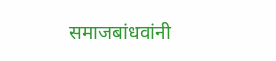समाजबांधवांनी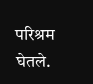परिश्रम घेतले.